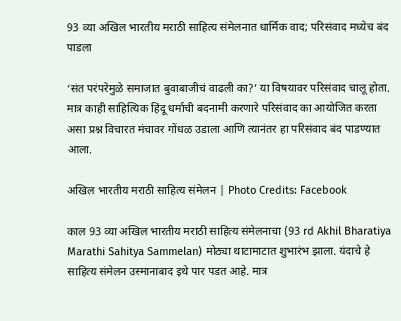93 व्या अखिल भारतीय मराठी साहित्य संमेलनात धार्मिक वाद; परिसंवाद मध्येच बंद पाडला

‘संत परंपरेमुळे समाजात बुवाबाजीचं वाढली का?’ या विषयावर परिसंवाद चालू होता. मात्र काही साहित्यिक हिंदू धर्माची बदनामी करणारे परिसंवाद का आयोजित करता असा प्रश्न विचारत मंचावर गोंधळ उडाला आणि त्यानंतर हा परिसंवाद बंद पाडण्यात आला.

अखिल भारतीय मराठी साहित्य संमेलन | Photo Credits: Facebook

काल 93 व्या अखिल भारतीय मराठी साहित्य संमेलनाचा (93 rd Akhil Bharatiya Marathi Sahitya Sammelan) मोठ्या थाटामाटात शुभारंभ झाला. यंदाचे हे साहित्य संमेलन उस्मानाबाद इथे पार पडत आहे. मात्र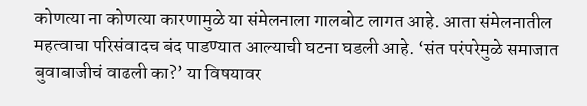कोणत्या ना कोणत्या कारणामुळे या संमेलनाला गालबोट लागत आहे. आता संमेलनातील महत्वाचा परिसंवादच बंद पाडण्यात आल्याची घटना घडली आहे. ‘संत परंपरेमुळे समाजात बुवाबाजीचं वाढली का?’ या विषयावर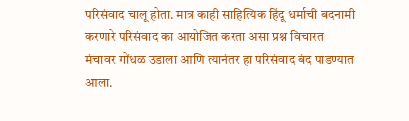परिसंवाद चालू होता. मात्र काही साहित्यिक हिंदू धर्माची बदनामी करणारे परिसंवाद का आयोजित करता असा प्रश्न विचारत मंचावर गोंधळ उडाला आणि त्यानंतर हा परिसंवाद बंद पाडण्यात आला.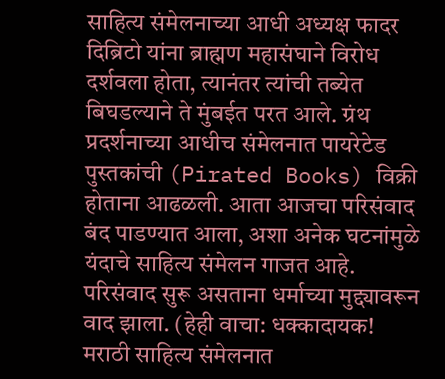साहित्य संमेलनाच्या आधी अध्यक्ष फादर दिब्रिटो यांना ब्राह्मण महासंघाने विरोध दर्शवला होता, त्यानंतर त्यांची तब्येत बिघडल्याने ते मुंबईत परत आले. ग्रंथ प्रदर्शनाच्या आधीच संमेलनात पायरेटेड पुस्तकांची (Pirated Books) विक्री होताना आढळली. आता आजचा परिसंवाद बंद पाडण्यात आला, अशा अनेक घटनांमुळे यंदाचे साहित्य संमेलन गाजत आहे. परिसंवाद सुरू असताना धर्माच्या मुद्द्यावरून वाद झाला. (हेही वाचा: धक्कादायक! मराठी साहित्य संमेलनात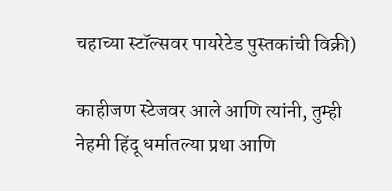चहाच्या स्टॉल्सवर पायरेटेड पुस्तकांची विक्री)

काहीजण स्टेजवर आले आणि त्यांनी, तुम्ही नेहमी हिंदू धर्मातल्या प्रथा आणि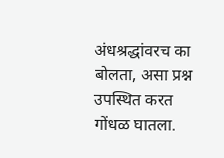अंधश्रद्धांवरच का बोलता, असा प्रश्न उपस्थित करत गोंधळ घातला.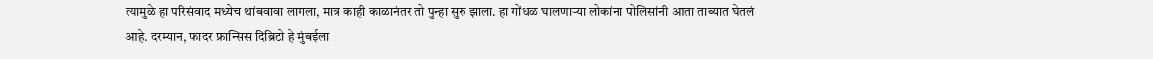त्यामुळे हा परिसंवाद मध्येच थांबवावा लागला, मात्र काही काळानंतर तो पुन्हा सुरु झाला. हा गोंधळ घालणाऱ्या लोकांना पोलिसांनी आता ताब्यात घेतलं आहे. दरम्यान, फादर फ्रान्सिस दिब्रिटो हे मुंबईला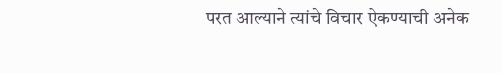परत आल्याने त्यांचे विचार ऐकण्याची अनेक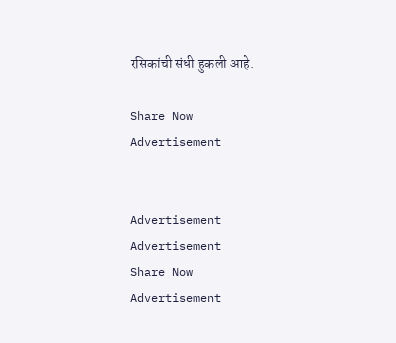रसिकांची संधी हुकली आहे.

Share Now
Advertisement


Advertisement
Advertisement
Share Now
Advertisement